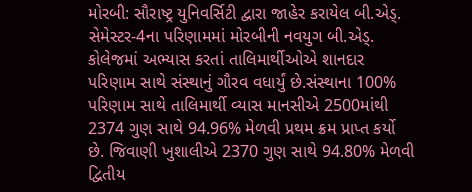મોરબી: સૌરાષ્ટ્ર યુનિવર્સિટી દ્વારા જાહેર કરાયેલ બી.એડ્. સેમેસ્ટર-4ના પરિણામમાં મોરબીની નવયુગ બી.એડ્. કોલેજમાં અભ્યાસ કરતાં તાલિમાર્થીઓએ શાનદાર પરિણામ સાથે સંસ્થાનું ગૌરવ વધાર્યું છે.સંસ્થાના 100% પરિણામ સાથે તાલિમાર્થી વ્યાસ માનસીએ 2500માંથી 2374 ગુણ સાથે 94.96% મેળવી પ્રથમ ક્રમ પ્રાપ્ત કર્યો છે. જિવાણી ખુશાલીએ 2370 ગુણ સાથે 94.80% મેળવી દ્વિતીય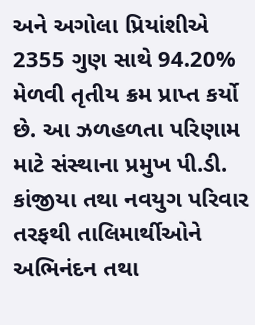અને અગોલા પ્રિયાંશીએ 2355 ગુણ સાથે 94.20% મેળવી તૃતીય ક્રમ પ્રાપ્ત કર્યો છે. આ ઝળહળતા પરિણામ માટે સંસ્થાના પ્રમુખ પી.ડી. કાંજીયા તથા નવયુગ પરિવાર તરફથી તાલિમાર્થીઓને અભિનંદન તથા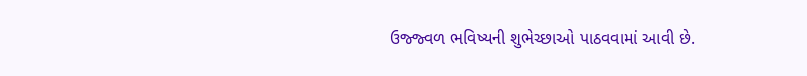ઉજ્જ્વળ ભવિષ્યની શુભેચ્છાઓ પાઠવવામાં આવી છે.